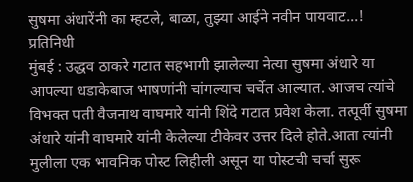सुषमा अंधारेंनी का म्हटले, बाळा, तुझ्या आईने नवीन पायवाट…!
प्रतिनिधी
मुंबई : उद्धव ठाकरे गटात सहभागी झालेल्या नेत्या सुषमा अंधारे या आपल्या धडाकेबाज भाषणांनी चांगल्याच चर्चेत आल्यात. आजच त्यांचे विभक्त पती वैजनाथ वाघमारे यांनी शिंदे गटात प्रवेश केला. तत्पूर्वी सुषमा अंधारे यांनी वाघमारे यांनी केलेल्या टीकेवर उत्तर दिले होते.आता त्यांनी मुलीला एक भावनिक पोस्ट लिहीली असून या पोस्टची चर्चा सुरू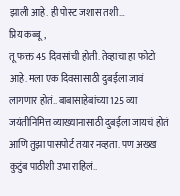झाली आहे. ही पोस्ट जशास तशी…
प्रिय कब्बू,
तू फक्त 45 दिवसांची होती. तेव्हाचा हा फोटो आहे. मला एक दिवसासाठी दुबईला जावं लागणार होतं.. बाबासाहेबांच्या 125 व्या जयंतीनिमित्त व्याख्यानासाठी दुबईला जायचं होतं आणि तुझा पासपोर्ट तयार नव्हता. पण अख्ख कुटुंब पाठीशी उभा राहिलं..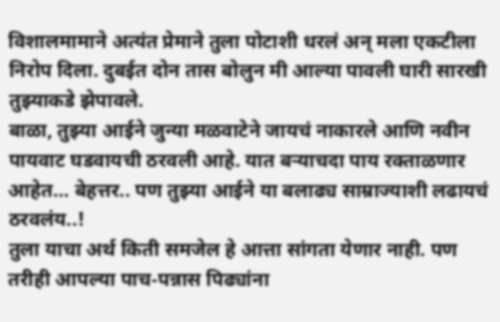विशालमामाने अत्यंत प्रेमाने तुला पोटाशी धरलं अन् मला एकटीला निरोप दिला. दुबईत दोन तास बोलुन मी आल्या पावली घारी सारखी तुझ्याकडे झेपावले.
बाळा, तुझ्या आईने जुन्या मळवाटेने जायचं नाकारले आणि नवीन पायवाट घडवायची ठरवली आहे. यात बऱ्याचदा पाय रक्ताळणार आहेत… बेहत्तर.. पण तुझ्या आईने या बलाढ्य साम्राज्याशी लढायचं ठरवलंय..!
तुला याचा अर्थ किती समजेल हे आत्ता सांगता येणार नाही. पण तरीही आपल्या पाच-पन्नास पिढ्यांना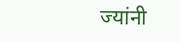ज्यांनी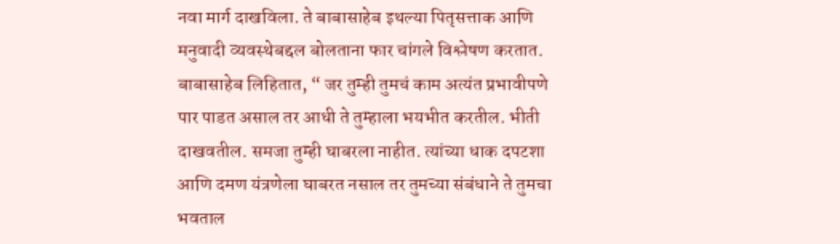नवा मार्ग दाखविला. ते बाबासाहेब इथल्या पितृसत्ताक आणि मनुवादी व्यवस्थेबद्दल बोलताना फार चांगले विश्लेषण करतात.
बाबासाहेब लिहितात, “ जर तुम्ही तुमचं काम अत्यंत प्रभावीपणे पार पाडत असाल तर आधी ते तुम्हाला भयभीत करतील. भीती दाखवतील. समजा तुम्ही घाबरला नाहीत. त्यांच्या धाक दपटशा आणि दमण यंत्रणेला घाबरत नसाल तर तुमच्या संबंधाने ते तुमचा भवताल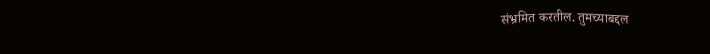संभ्रमित करतील. तुमच्याबद्दल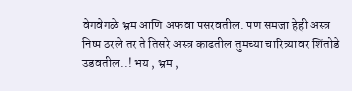वेगवेगळे भ्रम आणि अफवा पसरवतील. पण समजा हेही अस्त्र निष्प ठरले तर ते तिसरे अस्त्र काढतील तुमच्या चारित्र्यावर शिंतोडे उडवतील..! भय , भ्रम ,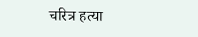चरित्र हत्या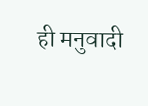ही मनुवादी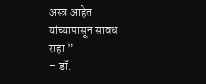अस्त्र आहेत यांच्यापासून सावध राहा ”
– डॉ.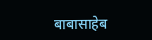बाबासाहेब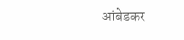आंबेडकर